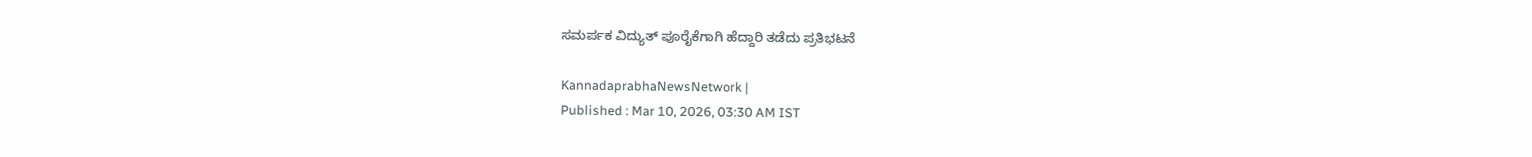ಸಮರ್ಪಕ ವಿದ್ಯುತ್ ಪೂರೈಕೆಗಾಗಿ ಹೆದ್ದಾರಿ ತಡೆದು ಪ್ರತಿಭಟನೆ

KannadaprabhaNewsNetwork |
Published : Mar 10, 2026, 03:30 AM IST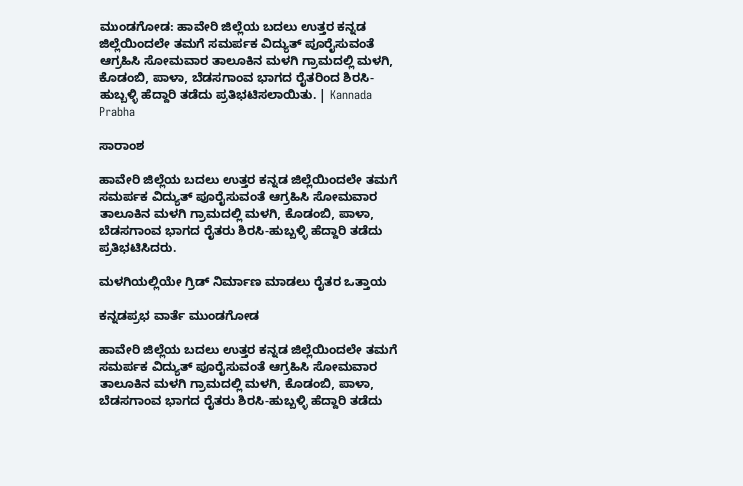ಮುಂಡಗೋಡ: ಹಾವೇರಿ ಜಿಲ್ಲೆಯ ಬದಲು ಉತ್ತರ ಕನ್ನಡ ಜಿಲ್ಲೆಯಿಂದಲೇ ತಮಗೆ ಸಮರ್ಪಕ ವಿದ್ಯುತ್ ಪೂರೈಸುವಂತೆ ಆಗ್ರಹಿಸಿ ಸೋಮವಾರ ತಾಲೂಕಿನ ಮಳಗಿ ಗ್ರಾಮದಲ್ಲಿ ಮಳಗಿ, ಕೊಡಂಬಿ, ಪಾಳಾ, ಬೆಡಸಗಾಂವ ಭಾಗದ ರೈತರಿಂದ ಶಿರಸಿ-ಹುಬ್ಬಳ್ಳಿ ಹೆದ್ದಾರಿ ತಡೆದು ಪ್ರತಿಭಟಿಸಲಾಯಿತು. | Kannada Prabha

ಸಾರಾಂಶ

ಹಾವೇರಿ ಜಿಲ್ಲೆಯ ಬದಲು ಉತ್ತರ ಕನ್ನಡ ಜಿಲ್ಲೆಯಿಂದಲೇ ತಮಗೆ ಸಮರ್ಪಕ ವಿದ್ಯುತ್ ಪೂರೈಸುವಂತೆ ಆಗ್ರಹಿಸಿ ಸೋಮವಾರ ತಾಲೂಕಿನ ಮಳಗಿ ಗ್ರಾಮದಲ್ಲಿ ಮಳಗಿ, ಕೊಡಂಬಿ, ಪಾಳಾ, ಬೆಡಸಗಾಂವ ಭಾಗದ ರೈತರು ಶಿರಸಿ-ಹುಬ್ಬಳ್ಳಿ ಹೆದ್ದಾರಿ ತಡೆದು ಪ್ರತಿಭಟಿಸಿದರು.

ಮಳಗಿಯಲ್ಲಿಯೇ ಗ್ರಿಡ್ ನಿರ್ಮಾಣ ಮಾಡಲು ರೈತರ ಒತ್ತಾಯ

ಕನ್ನಡಪ್ರಭ ವಾರ್ತೆ ಮುಂಡಗೋಡ

ಹಾವೇರಿ ಜಿಲ್ಲೆಯ ಬದಲು ಉತ್ತರ ಕನ್ನಡ ಜಿಲ್ಲೆಯಿಂದಲೇ ತಮಗೆ ಸಮರ್ಪಕ ವಿದ್ಯುತ್ ಪೂರೈಸುವಂತೆ ಆಗ್ರಹಿಸಿ ಸೋಮವಾರ ತಾಲೂಕಿನ ಮಳಗಿ ಗ್ರಾಮದಲ್ಲಿ ಮಳಗಿ, ಕೊಡಂಬಿ, ಪಾಳಾ, ಬೆಡಸಗಾಂವ ಭಾಗದ ರೈತರು ಶಿರಸಿ-ಹುಬ್ಬಳ್ಳಿ ಹೆದ್ದಾರಿ ತಡೆದು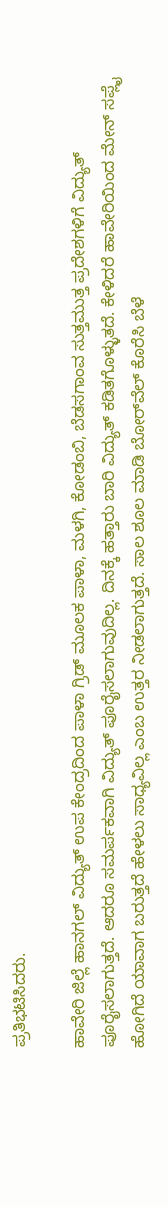ಪ್ರತಿಭಟಿಸಿದರು.

ಹಾವೇರಿ ಜಿಲ್ಲೆ ಹಾನಗಲ್ ವಿದ್ಯುತ್ ಉಪ ಕೇಂದ್ರದಿಂದ ಪಾಳಾ ಗ್ರಿಡ್ ಮೂಲಕ ಪಾಳಾ, ಮಳಗಿ, ಕೋಡಂಬಿ, ಬೆಡಸಗಾಂವ ಸುತ್ತಮುತ್ತ ಪ್ರದೇಶಗಳಿಗೆ ವಿದ್ಯುತ್ ಪೂರೈಸಲಾಗುತ್ತದೆ. ಆದರೂ ಸಮರ್ಪಕವಾಗಿ ವಿದ್ಯುತ್ ಪೂರೈಸಲಾಗುವುದಿಲ್ಲ. ದಿನಕ್ಕೆ ಹತ್ತಾರು ಬಾರಿ ವಿದ್ಯುತ್ ಕಡಿತಗೊಳ್ಳುತದೆ. ಕೇಳಿದರೆ ಹಾವೇರಿಯಿಂದ ಮೇನ್ ಸಪ್ಲೈ ಹೋಗಿದೆ ಯಾವಾಗ ಬರುತ್ತದೆ ಹೇಳಲು ಸಾಧ್ಯವಿಲ್ಲ ಎಂಬ ಉತ್ತರ ನೀಡಲಾಗುತ್ತದೆ. ಸಾಲ ಶೂಲ ಮಾಡಿ ಬೋರ್‌ವೆಲ್ ಕೊರೆಸಿ ಬೆಳೆ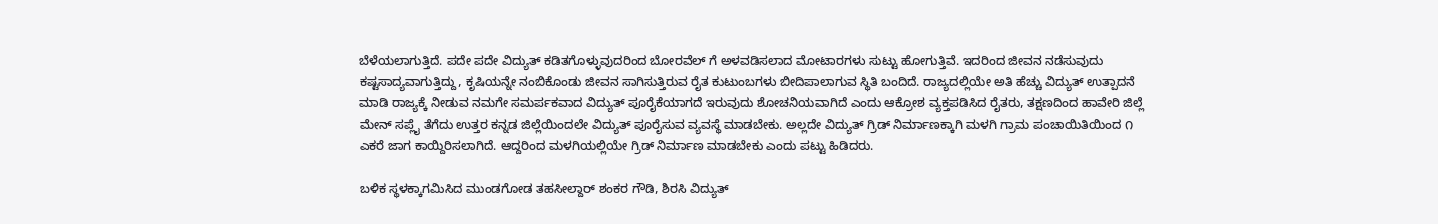ಬೆಳೆಯಲಾಗುತ್ತಿದೆ. ಪದೇ ಪದೇ ವಿದ್ಯುತ್ ಕಡಿತಗೊಳ್ಳುವುದರಿಂದ ಬೋರವೆಲ್ ಗೆ ಅಳವಡಿಸಲಾದ ಮೋಟಾರಗಳು ಸುಟ್ಟು ಹೋಗುತ್ತಿವೆ. ಇದರಿಂದ ಜೀವನ ನಡೆಸುವುದು ಕಷ್ಟಸಾದ್ಯವಾಗುತ್ತಿದ್ದು, ಕೃಷಿಯನ್ನೇ ನಂಬಿಕೊಂಡು ಜೀವನ ಸಾಗಿಸುತ್ತಿರುವ ರೈತ ಕುಟುಂಬಗಳು ಬೀದಿಪಾಲಾಗುವ ಸ್ಥಿತಿ ಬಂದಿದೆ. ರಾಜ್ಯದಲ್ಲಿಯೇ ಅತಿ ಹೆಚ್ಚು ವಿದ್ಯುತ್ ಉತ್ಪಾದನೆ ಮಾಡಿ ರಾಜ್ಯಕ್ಕೆ ನೀಡುವ ನಮಗೇ ಸಮರ್ಪಕವಾದ ವಿದ್ಯುತ್ ಪೂರೈಕೆಯಾಗದೆ ಇರುವುದು ಶೋಚನಿಯವಾಗಿದೆ ಎಂದು ಆಕ್ರೋಶ ವ್ಯಕ್ತಪಡಿಸಿದ ರೈತರು, ತಕ್ಷಣದಿಂದ ಹಾವೇರಿ ಜಿಲ್ಲೆ ಮೇನ್ ಸಪ್ಲೈ ತೆಗೆದು ಉತ್ತರ ಕನ್ನಡ ಜಿಲ್ಲೆಯಿಂದಲೇ ವಿದ್ಯುತ್ ಪೂರೈಸುವ ವ್ಯವಸ್ಥೆ ಮಾಡಬೇಕು. ಅಲ್ಲದೇ ವಿದ್ಯುತ್ ಗ್ರಿಡ್ ನಿರ್ಮಾಣಕ್ಕಾಗಿ ಮಳಗಿ ಗ್ರಾಮ ಪಂಚಾಯಿತಿಯಿಂದ ೧ ಎಕರೆ ಜಾಗ ಕಾಯ್ದಿರಿಸಲಾಗಿದೆ. ಆದ್ದರಿಂದ ಮಳಗಿಯಲ್ಲಿಯೇ ಗ್ರಿಡ್ ನಿರ್ಮಾಣ ಮಾಡಬೇಕು ಎಂದು ಪಟ್ಟು ಹಿಡಿದರು.

ಬಳಿಕ ಸ್ಥಳಕ್ಕಾಗಮಿಸಿದ ಮುಂಡಗೋಡ ತಹಸೀಲ್ದಾರ್ ಶಂಕರ ಗೌಡಿ, ಶಿರಸಿ ವಿದ್ಯುತ್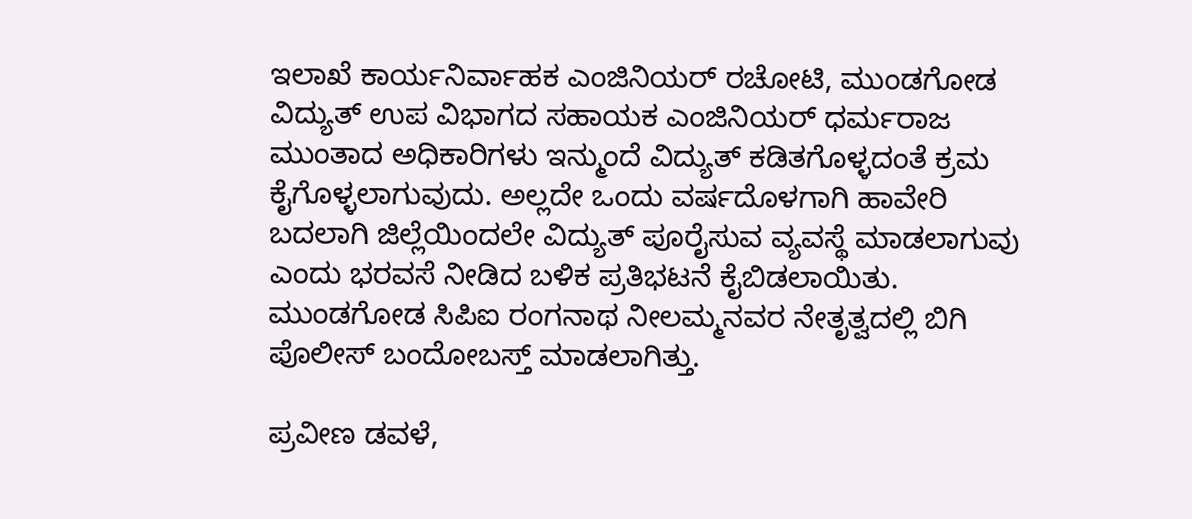ಇಲಾಖೆ ಕಾರ್ಯನಿರ್ವಾಹಕ ಎಂಜಿನಿಯರ್ ರಚೋಟಿ, ಮುಂಡಗೋಡ ವಿದ್ಯುತ್ ಉಪ ವಿಭಾಗದ ಸಹಾಯಕ ಎಂಜಿನಿಯರ್ ಧರ್ಮರಾಜ ಮುಂತಾದ ಅಧಿಕಾರಿಗಳು ಇನ್ಮುಂದೆ ವಿದ್ಯುತ್ ಕಡಿತಗೊಳ್ಳದಂತೆ ಕ್ರಮ ಕೈಗೊಳ್ಳಲಾಗುವುದು. ಅಲ್ಲದೇ ಒಂದು ವರ್ಷದೊಳಗಾಗಿ ಹಾವೇರಿ ಬದಲಾಗಿ ಜಿಲ್ಲೆಯಿಂದಲೇ ವಿದ್ಯುತ್ ಪೂರೈಸುವ ವ್ಯವಸ್ಥೆ ಮಾಡಲಾಗುವು ಎಂದು ಭರವಸೆ ನೀಡಿದ ಬಳಿಕ ಪ್ರತಿಭಟನೆ ಕೈಬಿಡಲಾಯಿತು. ಮುಂಡಗೋಡ ಸಿಪಿಐ ರಂಗನಾಥ ನೀಲಮ್ಮನವರ ನೇತೃತ್ವದಲ್ಲಿ ಬಿಗಿ ಪೊಲೀಸ್ ಬಂದೋಬಸ್ತ್ ಮಾಡಲಾಗಿತ್ತು.

ಪ್ರವೀಣ ಡವಳೆ,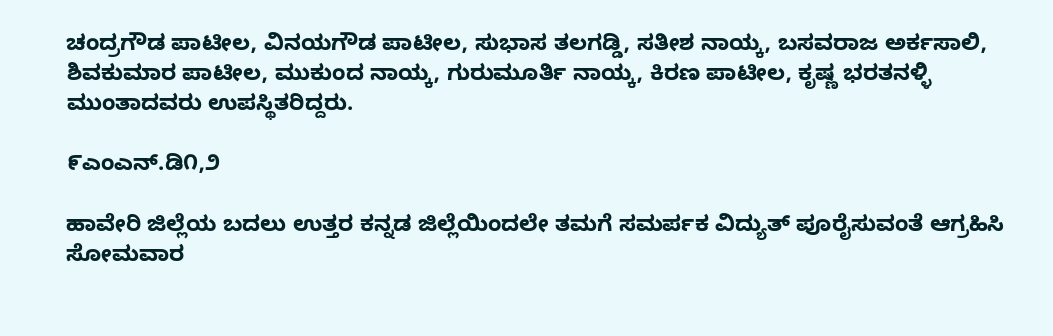ಚಂದ್ರಗೌಡ ಪಾಟೀಲ, ವಿನಯಗೌಡ ಪಾಟೀಲ, ಸುಭಾಸ ತಲಗಡ್ಡಿ, ಸತೀಶ ನಾಯ್ಕ, ಬಸವರಾಜ ಅರ್ಕಸಾಲಿ, ಶಿವಕುಮಾರ ಪಾಟೀಲ, ಮುಕುಂದ ನಾಯ್ಕ, ಗುರುಮೂರ್ತಿ ನಾಯ್ಕ, ಕಿರಣ ಪಾಟೀಲ, ಕೃಷ್ಣ ಭರತನಳ್ಳಿ ಮುಂತಾದವರು ಉಪಸ್ಥಿತರಿದ್ದರು.

೯ಎಂಎನ್.ಡಿ೧,೨

ಹಾವೇರಿ ಜಿಲ್ಲೆಯ ಬದಲು ಉತ್ತರ ಕನ್ನಡ ಜಿಲ್ಲೆಯಿಂದಲೇ ತಮಗೆ ಸಮರ್ಪಕ ವಿದ್ಯುತ್ ಪೂರೈಸುವಂತೆ ಆಗ್ರಹಿಸಿ ಸೋಮವಾರ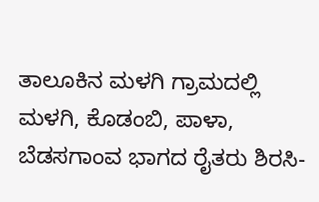ತಾಲೂಕಿನ ಮಳಗಿ ಗ್ರಾಮದಲ್ಲಿ ಮಳಗಿ, ಕೊಡಂಬಿ, ಪಾಳಾ, ಬೆಡಸಗಾಂವ ಭಾಗದ ರೈತರು ಶಿರಸಿ-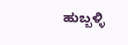ಹುಬ್ಬಳ್ಳಿ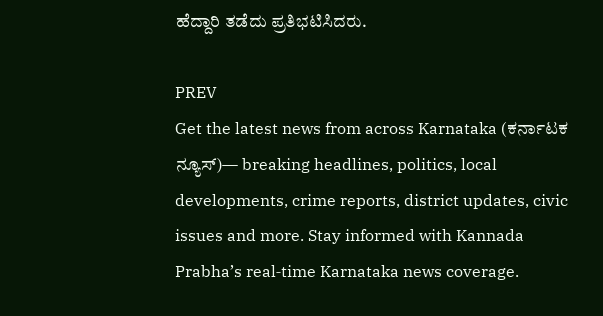ಹೆದ್ದಾರಿ ತಡೆದು ಪ್ರತಿಭಟಿಸಿದರು.

PREV
Get the latest news from across Karnataka (ಕರ್ನಾಟಕ ನ್ಯೂಸ್)— breaking headlines, politics, local developments, crime reports, district updates, civic issues and more. Stay informed with Kannada Prabha’s real‑time Karnataka news coverage.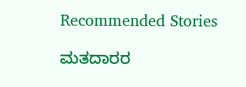Recommended Stories

ಮತದಾರರ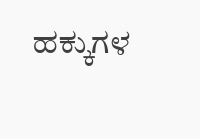ಹಕ್ಕುಗಳ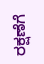ರಕ್ಷಣೆಗೆ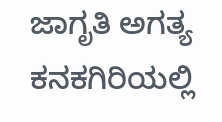ಜಾಗೃತಿ ಅಗತ್ಯ
ಕನಕಗಿರಿಯಲ್ಲಿ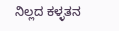ನಿಲ್ಲದ ಕಳ್ಳತನ